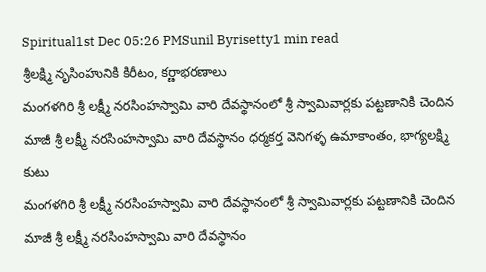Spiritual1st Dec 05:26 PMSunil Byrisetty1 min read
శ్రీలక్ష్మి నృసింహునికి కిరీటం, కర్ణాభరణాలు
మంగళగిరి శ్రీ లక్ష్మీ నరసింహస్వామి వారి దేవస్థానంలో శ్రీ స్వామివార్లకు పట్టణానికి చెందిన మాజీ శ్రీ లక్ష్మీ నరసింహస్వామి వారి దేవస్థానం ధర్మకర్త వెనిగళ్ళ ఉమాకాంతం, భాగ్యలక్ష్మి కుటు
మంగళగిరి శ్రీ లక్ష్మీ నరసింహస్వామి వారి దేవస్థానంలో శ్రీ స్వామివార్లకు పట్టణానికి చెందిన మాజీ శ్రీ లక్ష్మీ నరసింహస్వామి వారి దేవస్థానం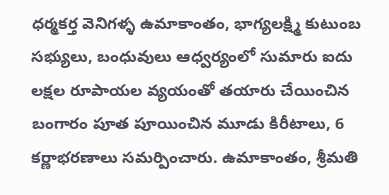ధర్మకర్త వెనిగళ్ళ ఉమాకాంతం, భాగ్యలక్ష్మి కుటుంబ సభ్యులు, బంధువులు ఆధ్వర్యంలో సుమారు ఐదు లక్షల రూపాయల వ్యయంతో తయారు చేయించిన బంగారం పూత పూయించిన మూడు కిరీటాలు, 6 కర్ణాభరణాలు సమర్పించారు. ఉమాకాంతం, శ్రీమతి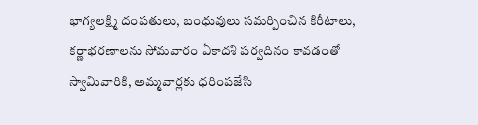భాగ్యలక్ష్మి దంపతులు, బంధువులు సమర్పించిన కిరీటాలు, కర్ణాభరణాలను సోమవారం ఏకాదశి పర్వదినం కావడంతో స్వామివారికి, అమ్మవార్లకు ధరింపజేసి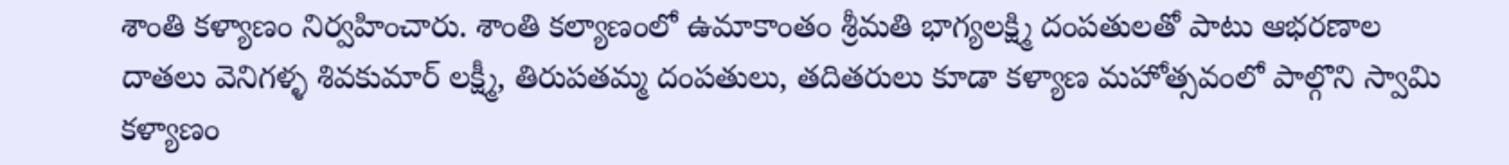శాంతి కళ్యాణం నిర్వహించారు. శాంతి కల్యాణంలో ఉమాకాంతం శ్రీమతి భాగ్యలక్ష్మి దంపతులతో పాటు ఆభరణాల దాతలు వెనిగళ్ళ శివకుమార్ లక్ష్మీ, తిరుపతమ్మ దంపతులు, తదితరులు కూడా కళ్యాణ మహోత్సవంలో పాల్గొని స్వామి కళ్యాణం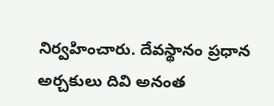నిర్వహించారు. దేవస్థానం ప్రధాన అర్చకులు దివి అనంత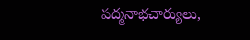పద్మనాభచార్యులు,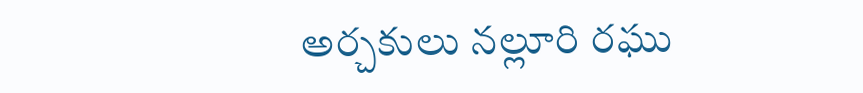అర్చకులు నల్లూరి రఘు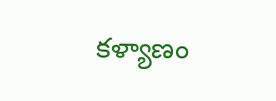కళ్యాణం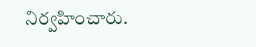నిర్వహించారు.